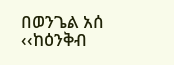በወንጌል አሰ ‹‹ከዕንቅብ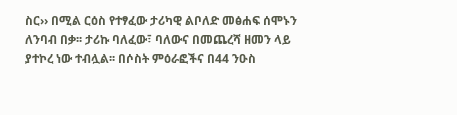ስር›› በሚል ርዕስ የተፃፈው ታሪካዊ ልቦለድ መፅሐፍ ሰሞኑን ለንባብ በቃ፡፡ ታሪኩ ባለፈው፣ ባለውና በመጨረሻ ዘመን ላይ ያተኮረ ነው ተብሏል፡፡ በሶስት ምዕራፎችና በ44 ንዑስ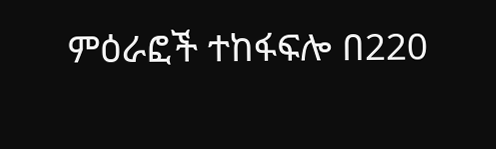ምዕራፎች ተከፋፍሎ በ220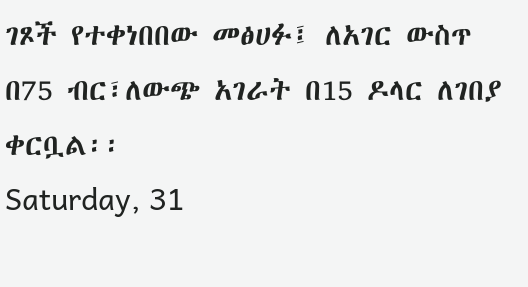ገጾች የተቀነበበው መፅሀፉ፤ ለአገር ውስጥ በ75 ብር፣ለውጭ አገራት በ15 ዶላር ለገበያ ቀርቧል፡፡
Saturday, 31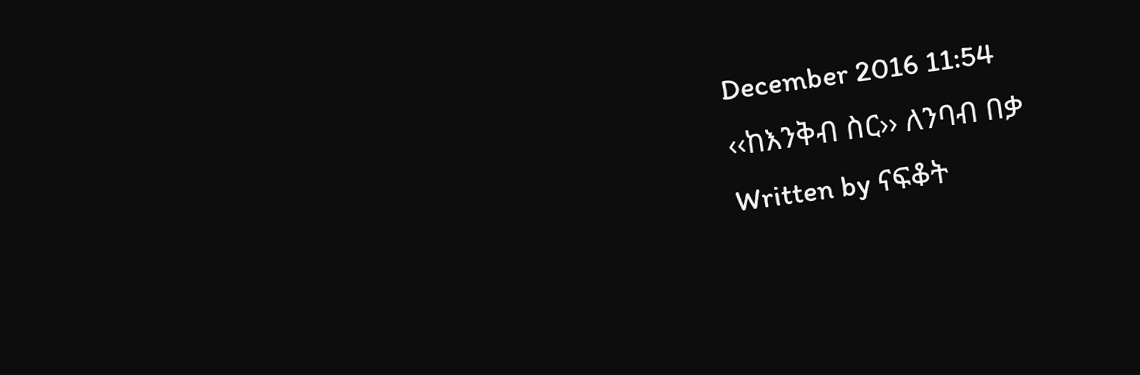December 2016 11:54
‹‹ከእንቅብ ስር›› ለንባብ በቃ
Written by ናፍቆት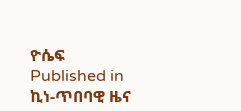ዮሴፍ
Published in
ኪነ-ጥበባዊ ዜና